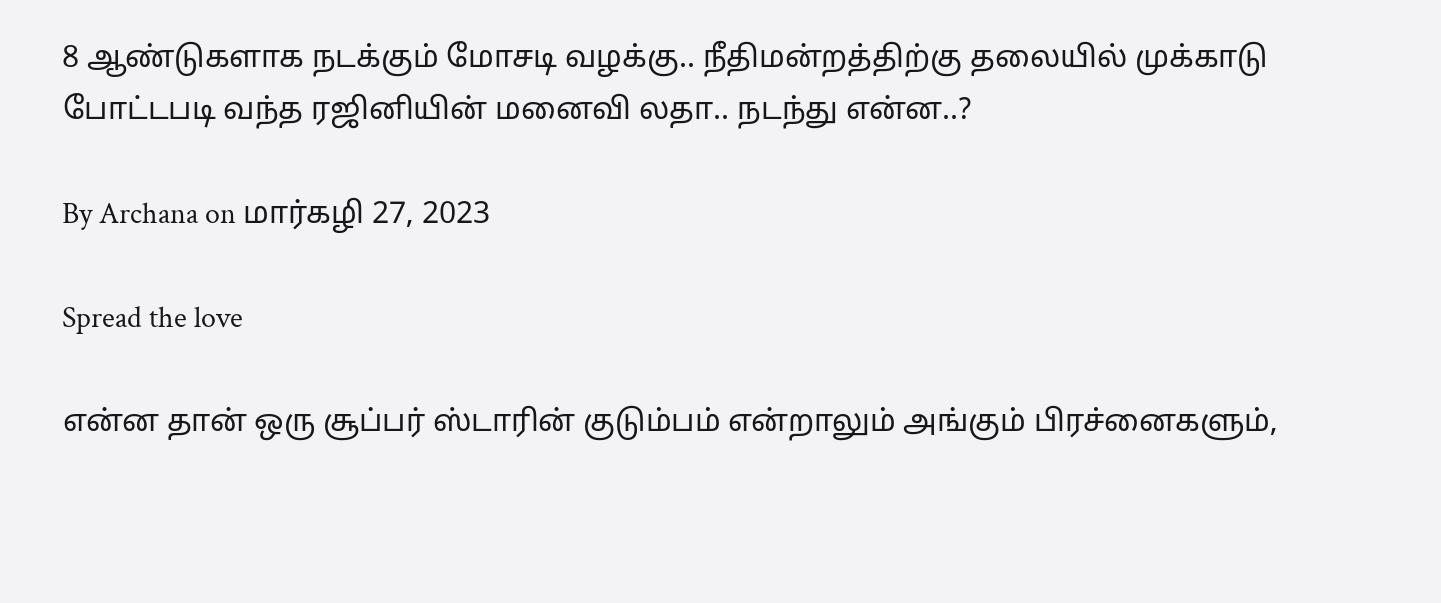8 ஆண்டுகளாக நடக்கும் மோசடி வழக்கு.. நீதிமன்றத்திற்கு தலையில் முக்காடு போட்டபடி வந்த ரஜினியின் மனைவி லதா.. நடந்து என்ன..?

By Archana on மார்கழி 27, 2023

Spread the love

என்ன தான் ஒரு சூப்பர் ஸ்டாரின் குடும்பம் என்றாலும் அங்கும் பிரச்னைகளும்,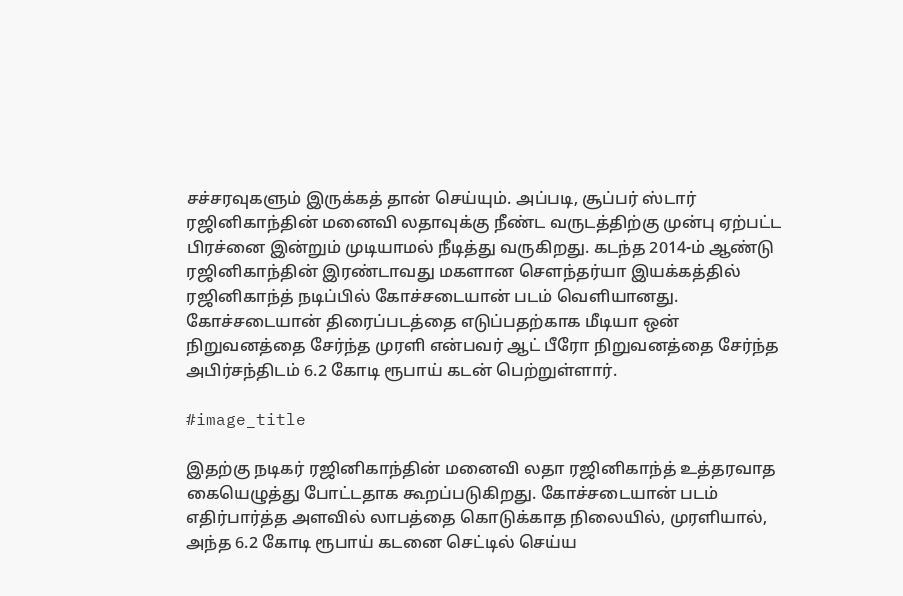சச்சரவுகளும் இருக்கத் தான் செய்யும். அப்படி, சூப்பர் ஸ்டார் ரஜினிகாந்தின் மனைவி லதாவுக்கு நீண்ட வருடத்திற்கு முன்பு ஏற்பட்ட பிரச்னை இன்றும் முடியாமல் நீடித்து வருகிறது. கடந்த 2014-ம் ஆண்டு ரஜினிகாந்தின் இரண்டாவது மகளான சௌந்தர்யா இயக்கத்தில் ரஜினிகாந்த் நடிப்பில் கோச்சடையான் படம் வெளியானது. கோச்சடையான் திரைப்படத்தை எடுப்பதற்காக மீடியா ஒன் நிறுவனத்தை சேர்ந்த முரளி என்பவர் ஆட் பீரோ நிறுவனத்தை சேர்ந்த அபிர்சந்திடம் 6.2 கோடி ரூபாய் கடன் பெற்றுள்ளார்.

#image_title

இதற்கு நடிகர் ரஜினிகாந்தின் மனைவி லதா ரஜினிகாந்த் உத்தரவாத கையெழுத்து போட்டதாக கூறப்படுகிறது. கோச்சடையான் படம் எதிர்பார்த்த அளவில் லாபத்தை கொடுக்காத நிலையில், முரளியால், அந்த 6.2 கோடி ரூபாய் கடனை செட்டில் செய்ய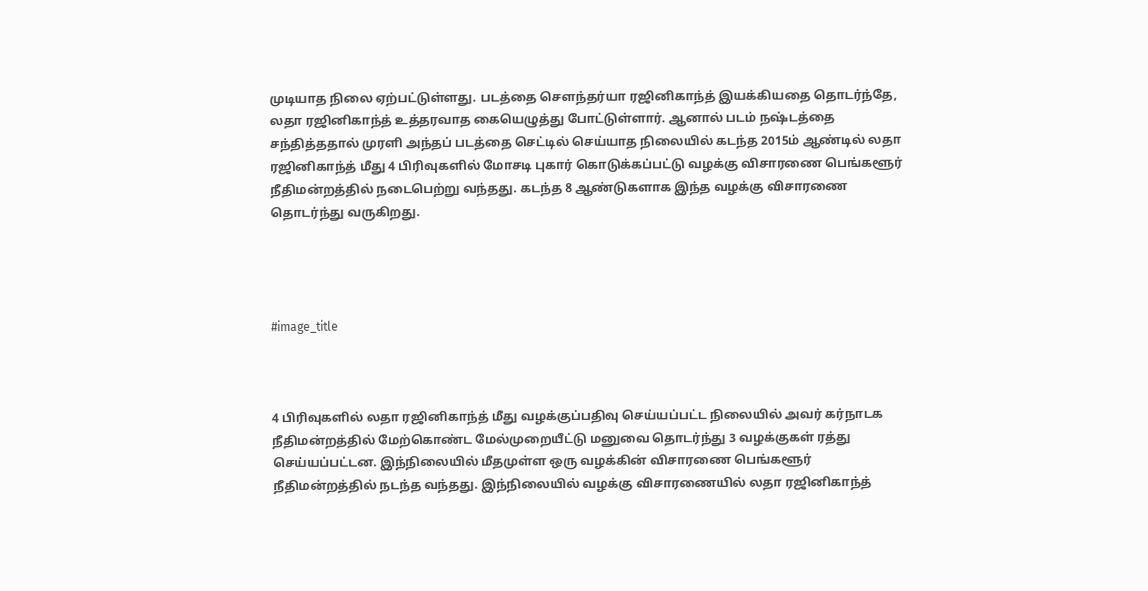முடியாத நிலை ஏற்பட்டுள்ளது. படத்தை சௌந்தர்யா ரஜினிகாந்த் இயக்கியதை தொடர்ந்தே, லதா ரஜினிகாந்த் உத்தரவாத கையெழுத்து போட்டுள்ளார். ஆனால் படம் நஷ்டத்தை சந்தித்ததால் முரளி அந்தப் படத்தை செட்டில் செய்யாத நிலையில் கடந்த 2015ம் ஆண்டில் லதா ரஜினிகாந்த் மீது 4 பிரிவுகளில் மோசடி புகார் கொடுக்கப்பட்டு வழக்கு விசாரணை பெங்களூர் நீதிமன்றத்தில் நடைபெற்று வந்தது. கடந்த 8 ஆண்டுகளாக இந்த வழக்கு விசாரணை தொடர்ந்து வருகிறது.




#image_title



4 பிரிவுகளில் லதா ரஜினிகாந்த் மீது வழக்குப்பதிவு செய்யப்பட்ட நிலையில் அவர் கர்நாடக நீதிமன்றத்தில் மேற்கொண்ட மேல்முறையீட்டு மனுவை தொடர்ந்து 3 வழக்குகள் ரத்து செய்யப்பட்டன. இந்நிலையில் மீதமுள்ள ஒரு வழக்கின் விசாரணை பெங்களூர் நீதிமன்றத்தில் நடந்த வந்தது. இந்நிலையில் வழக்கு விசாரணையில் லதா ரஜினிகாந்த்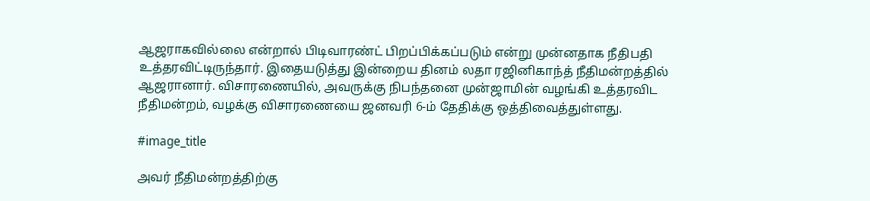ஆஜராகவில்லை என்றால் பிடிவாரண்ட் பிறப்பிக்கப்படும் என்று முன்னதாக நீதிபதி உத்தரவிட்டிருந்தார். இதையடுத்து இன்றைய தினம் லதா ரஜினிகாந்த் நீதிமன்றத்தில் ஆஜரானார். விசாரணையில், அவருக்கு நிபந்தனை முன்ஜாமின் வழங்கி உத்தரவிட நீதிமன்றம், வழக்கு விசாரணையை ஜனவரி 6-ம் தேதிக்கு ஒத்திவைத்துள்ளது.

#image_title

அவர் நீதிமன்றத்திற்கு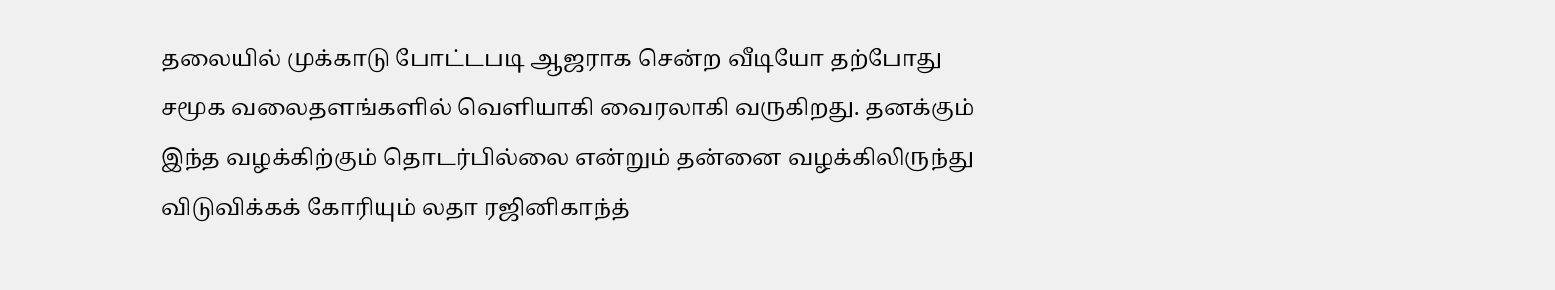தலையில் முக்காடு போட்டபடி ஆஜராக சென்ற வீடியோ தற்போது சமூக வலைதளங்களில் வெளியாகி வைரலாகி வருகிறது. தனக்கும் இந்த வழக்கிற்கும் தொடர்பில்லை என்றும் தன்னை வழக்கிலிருந்து விடுவிக்கக் கோரியும் லதா ரஜினிகாந்த்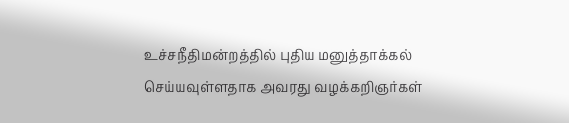உச்சநீதிமன்றத்தில் புதிய மனுத்தாக்கல் செய்யவுள்ளதாக அவரது வழக்கறிஞர்கள்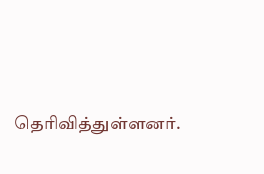தெரிவித்துள்ளனர்.